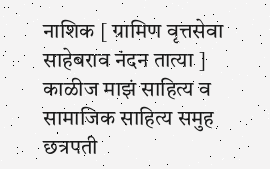नाशिक [ ग्रामिण वृत्तसेवा साहेबराव नंदन तात्या ] काळीज माझं साहित्य व सामाजिक साहित्य समुह छत्रपती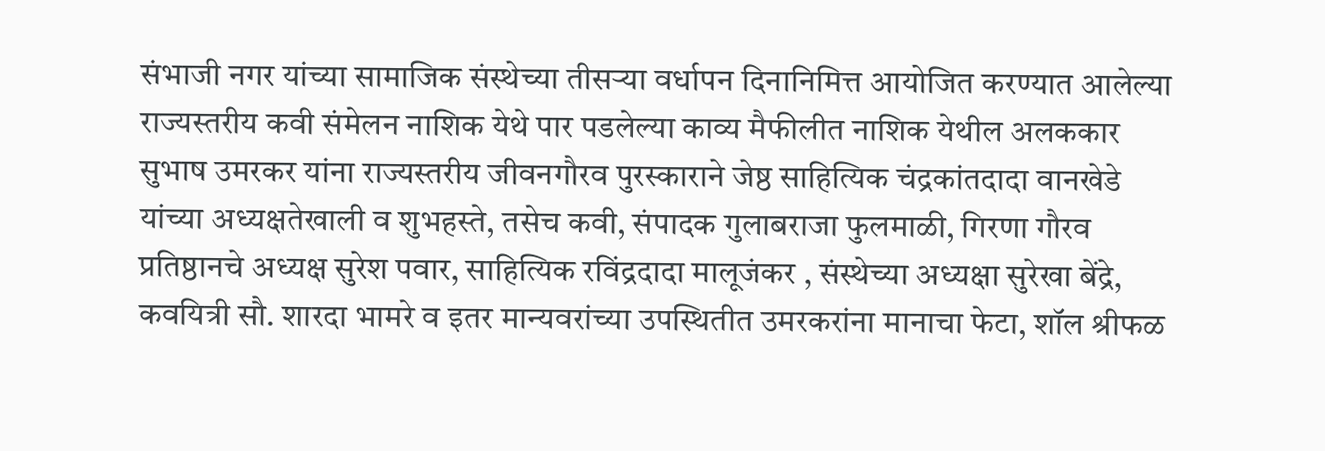संभाजी नगर यांच्या सामाजिक संस्थेच्या तीसऱ्या वर्धापन दिनानिमित्त आयोजित करण्यात आलेल्या राज्यस्तरीय कवी संमेलन नाशिक येथे पार पडलेल्या काव्य मैफीलीत नाशिक येथील अलककार सुभाष उमरकर यांना राज्यस्तरीय जीवनगौरव पुरस्काराने जेष्ठ साहित्यिक चंद्रकांतदादा वानखेडे यांच्या अध्यक्षतेखाली व शुभहस्ते, तसेच कवी, संपादक गुलाबराजा फुलमाळी, गिरणा गौरव प्रतिष्ठानचे अध्यक्ष सुरेश पवार, साहित्यिक रविंद्रदादा मालूजंकर , संस्थेच्या अध्यक्षा सुरेखा बेंद्रे, कवयित्री सौ. शारदा भामरे व इतर मान्यवरांच्या उपस्थितीत उमरकरांना मानाचा फेटा, शॉल श्रीफळ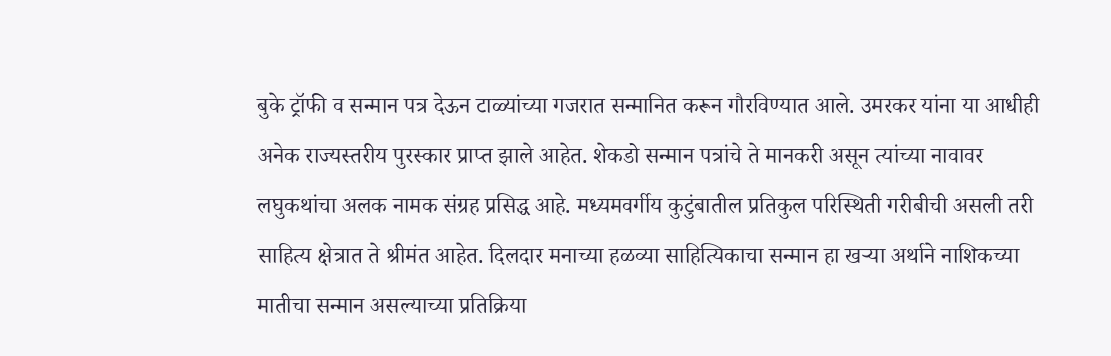बुके ट्रॉफी व सन्मान पत्र देऊन टाळ्यांच्या गजरात सन्मानित करून गौरविण्यात आले. उमरकर यांना या आधीही अनेक राज्यस्तरीय पुरस्कार प्राप्त झाले आहेत. शेकडो सन्मान पत्रांचे ते मानकरी असून त्यांच्या नावावर लघुकथांचा अलक नामक संग्रह प्रसिद्ध आहे. मध्यमवर्गीय कुटुंबातील प्रतिकुल परिस्थिती गरीबीची असली तरी साहित्य क्षेत्रात ते श्रीमंत आहेत. दिलदार मनाच्या हळव्या साहित्यिकाचा सन्मान हा खऱ्या अर्थाने नाशिकच्या मातीचा सन्मान असल्याच्या प्रतिक्रिया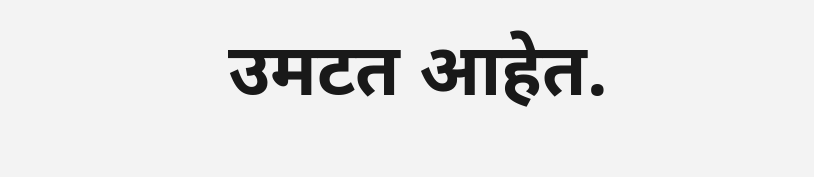उमटत आहेत.